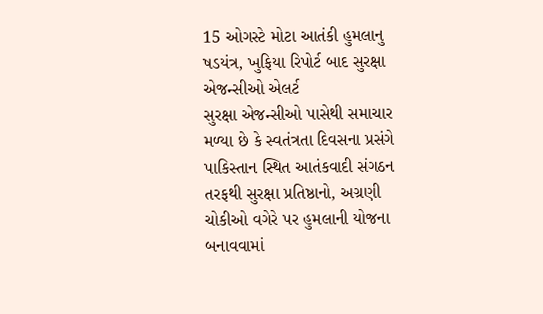15 ઓગસ્ટે મોટા આતંકી હુમલાનુ ષડયંત્ર, ખુફિયા રિપોર્ટ બાદ સુરક્ષા એજન્સીઓ એલર્ટ
સુરક્ષા એજન્સીઓ પાસેથી સમાચાર મળ્યા છે કે સ્વતંત્રતા દિવસના પ્રસંગે પાકિસ્તાન સ્થિત આતંકવાદી સંગઠન તરફથી સુરક્ષા પ્રતિષ્ઠાનો, અગ્રણી ચોકીઓ વગેરે પર હુમલાની યોજના બનાવવામાં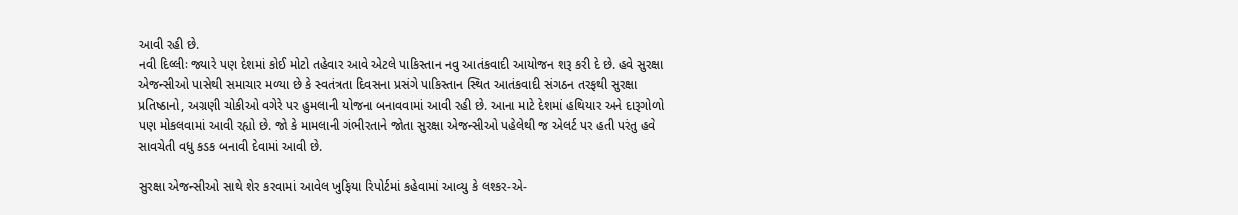આવી રહી છે.
નવી દિલ્લીઃ જ્યારે પણ દેશમાં કોઈ મોટો તહેવાર આવે એટલે પાકિસ્તાન નવુ આતંકવાદી આયોજન શરૂ કરી દે છે. હવે સુરક્ષા એજન્સીઓ પાસેથી સમાચાર મળ્યા છે કે સ્વતંત્રતા દિવસના પ્રસંગે પાકિસ્તાન સ્થિત આતંકવાદી સંગઠન તરફથી સુરક્ષા પ્રતિષ્ઠાનો, અગ્રણી ચોકીઓ વગેરે પર હુમલાની યોજના બનાવવામાં આવી રહી છે. આના માટે દેશમાં હથિયાર અને દારૂગોળો પણ મોકલવામાં આવી રહ્યો છે. જો કે મામલાની ગંભીરતાને જોતા સુરક્ષા એજન્સીઓ પહેલેથી જ એલર્ટ પર હતી પરંતુ હવે સાવચેતી વધુ કડક બનાવી દેવામાં આવી છે.

સુરક્ષા એજન્સીઓ સાથે શેર કરવામાં આવેલ ખુફિયા રિપોર્ટમાં કહેવામાં આવ્યુ કે લશ્કર-એ-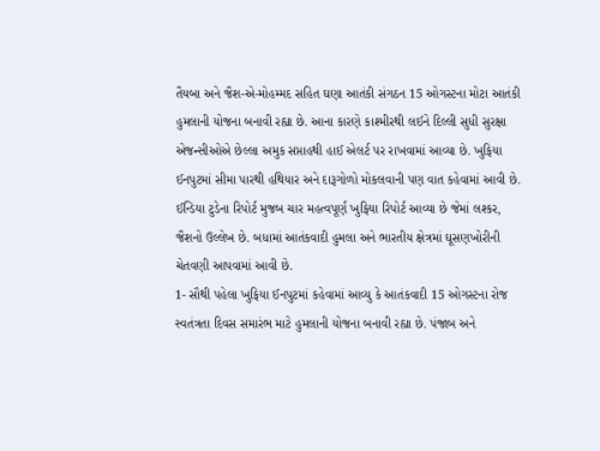તૈયબા અને જૈશ-એ-મોહમ્મદ સહિત ઘણા આતંકી સંગઠન 15 ઓગસ્ટના મોટા આતંકી હુમલાની યોજના બનાવી રહ્યા છે. આના કારણે કાશ્મીરથી લઈને દિલ્લી સુધી સુરક્ષા એજન્સીઓએ છેલ્લા અમુક સપ્તાહથી હાઈ એલર્ટ પર રાખવામાં આવ્યા છે. ખુફિયા ઈનપુટમાં સીમા પારથી હથિયાર અને દારૂગોળો મોકલવાની પણ વાત કહેવામાં આવી છે. ઈન્ડિયા ટુડેના રિપોર્ટ મુજબ ચાર મહત્વપૂર્ણ ખુફિયા રિપોર્ટ આવ્યા છે જેમાં લશ્કર, જૈશનો ઉલ્લેખ છે. બધામાં આતંકવાદી હુમલા અને ભારતીય ક્ષેત્રમાં ઘૂસણખોરીની ચેતવણી આપવામાં આવી છે.
1- સૌથી પહેલા ખુફિયા ઈનપુટમાં કહેવામાં આવ્યુ કે આતંકવાદી 15 ઓગસ્ટના રોજ સ્વતંત્રતા દિવસ સમારંભ માટે હુમલાની યોજના બનાવી રહ્યા છે. પંજાબ અને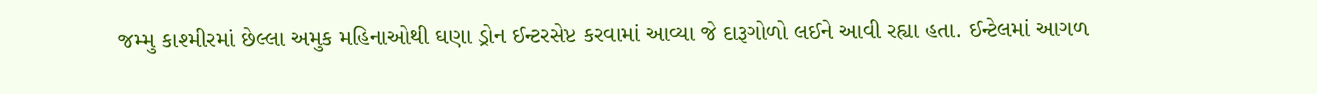જમ્મુ કાશ્મીરમાં છેલ્લા અમુક મહિનાઓથી ઘણા ડ્રોન ઈન્ટરસેપ્ટ કરવામાં આવ્યા જે દારૂગોળો લઈને આવી રહ્યા હતા. ઈન્ટેલમાં આગળ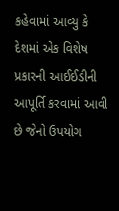કહેવામાં આવ્યુ કે દેશમાં એક વિશેષ પ્રકારની આઈઈડીની આપૂર્તિ કરવામાં આવી છે જેનો ઉપયોગ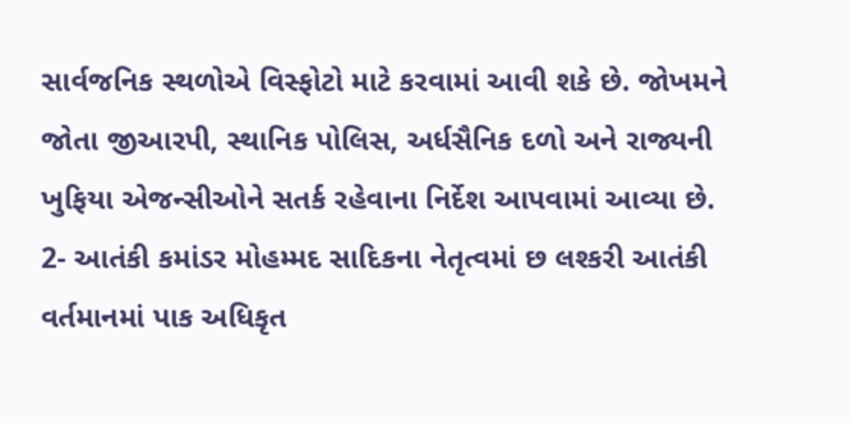સાર્વજનિક સ્થળોએ વિસ્ફોટો માટે કરવામાં આવી શકે છે. જોખમને જોતા જીઆરપી, સ્થાનિક પોલિસ, અર્ધસૈનિક દળો અને રાજ્યની ખુફિયા એજન્સીઓને સતર્ક રહેવાના નિર્દેશ આપવામાં આવ્યા છે.
2- આતંકી કમાંડર મોહમ્મદ સાદિકના નેતૃત્વમાં છ લશ્કરી આતંકી વર્તમાનમાં પાક અધિકૃત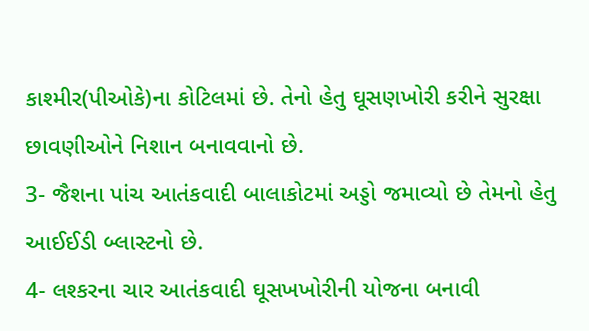કાશ્મીર(પીઓકે)ના કોટિલમાં છે. તેનો હેતુ ઘૂસણખોરી કરીને સુરક્ષા છાવણીઓને નિશાન બનાવવાનો છે.
3- જૈશના પાંચ આતંકવાદી બાલાકોટમાં અડ્ડો જમાવ્યો છે તેમનો હેતુ આઈઈડી બ્લાસ્ટનો છે.
4- લશ્કરના ચાર આતંકવાદી ઘૂસખખોરીની યોજના બનાવી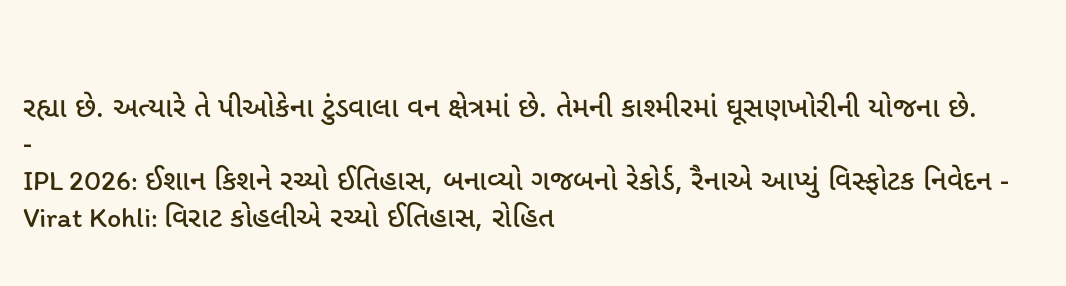રહ્યા છે. અત્યારે તે પીઓકેના ટુંડવાલા વન ક્ષેત્રમાં છે. તેમની કાશ્મીરમાં ઘૂસણખોરીની યોજના છે.
-
IPL 2026: ઈશાન કિશને રચ્યો ઈતિહાસ, બનાવ્યો ગજબનો રેકોર્ડ, રૈનાએ આપ્યું વિસ્ફોટક નિવેદન -
Virat Kohli: વિરાટ કોહલીએ રચ્યો ઈતિહાસ, રોહિત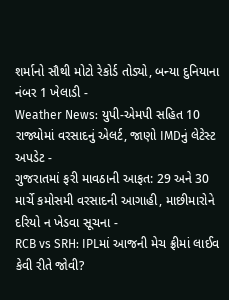શર્માનો સૌથી મોટો રેકોર્ડ તોડ્યો, બન્યા દુનિયાના નંબર 1 ખેલાડી -
Weather News: યુપી-એમપી સહિત 10 રાજ્યોમાં વરસાદનું એલર્ટ, જાણો IMDનું લેટેસ્ટ અપડેટ -
ગુજરાતમાં ફરી માવઠાની આફત: 29 અને 30 માર્ચે કમોસમી વરસાદની આગાહી, માછીમારોને દરિયો ન ખેડવા સૂચના -
RCB vs SRH: IPLમાં આજની મેચ ફ્રીમાં લાઈવ કેવી રીતે જોવી?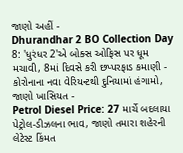જાણો અહીં -
Dhurandhar 2 BO Collection Day 8: 'ધુરંધર 2'એ બોક્સ ઓફિસ પર ધૂમ મચાવી, 8માં દિવસે કરી છપ્પરફાડ કમાણી -
કોરોનાના નવા વેરિયન્ટથી દુનિયામાં હંગામો, જાણો ખાસિયત -
Petrol Diesel Price: 27 માર્ચે બદલાયા પેટ્રોલ-ડીઝલના ભાવ, જાણો તમારા શહેરની લેટેસ્ટ કિંમત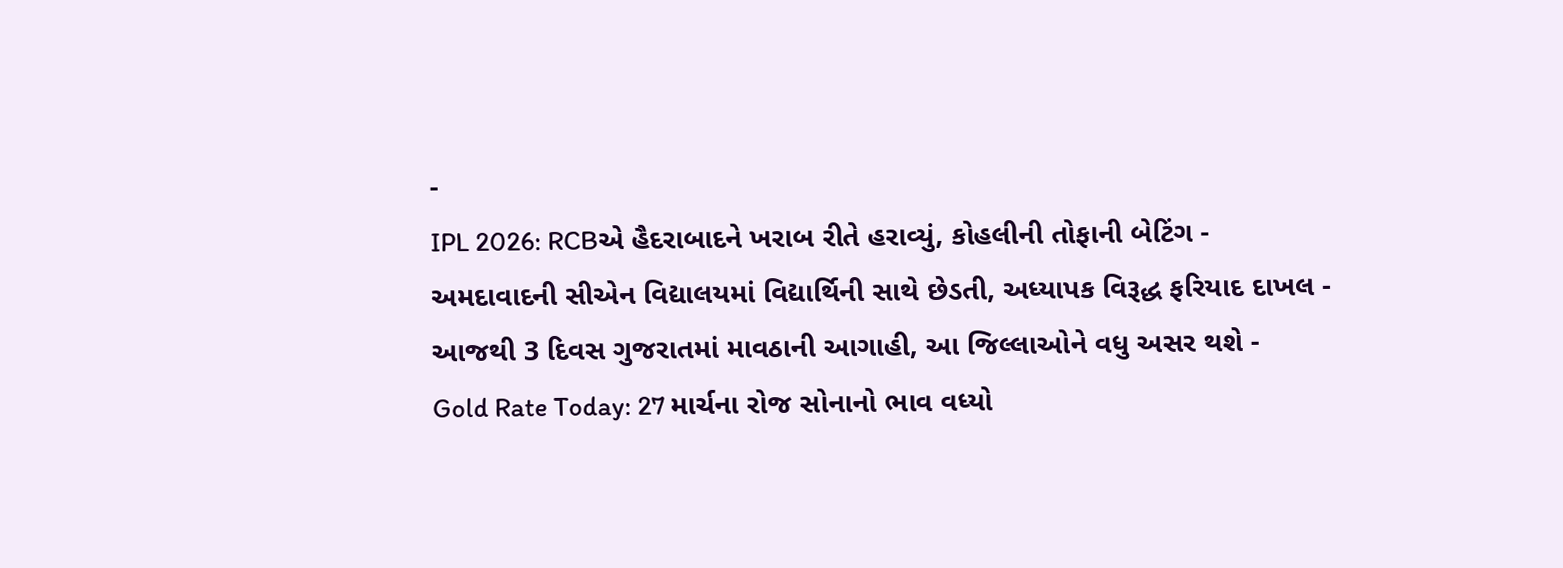-
IPL 2026: RCBએ હૈદરાબાદને ખરાબ રીતે હરાવ્યું, કોહલીની તોફાની બેટિંગ -
અમદાવાદની સીએન વિદ્યાલયમાં વિદ્યાર્થિની સાથે છેડતી, અધ્યાપક વિરૂદ્ધ ફરિયાદ દાખલ -
આજથી 3 દિવસ ગુજરાતમાં માવઠાની આગાહી, આ જિલ્લાઓને વધુ અસર થશે -
Gold Rate Today: 27 માર્ચના રોજ સોનાનો ભાવ વધ્યો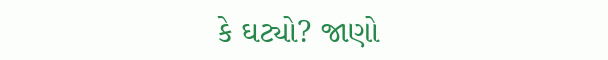કે ઘટ્યો? જાણો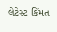લેટેસ્ટ કિંમત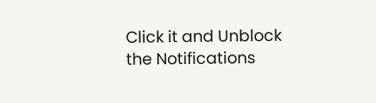Click it and Unblock the Notifications